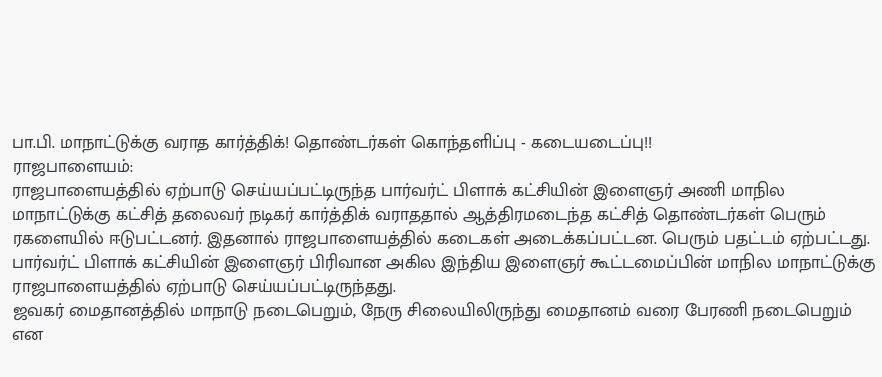பா.பி. மாநாட்டுக்கு வராத கார்த்திக்! தொண்டர்கள் கொந்தளிப்பு - கடையடைப்பு!!
ராஜபாளையம்:
ராஜபாளையத்தில் ஏற்பாடு செய்யப்பட்டிருந்த பார்வர்ட் பிளாக் கட்சியின் இளைஞர் அணி மாநில மாநாட்டுக்கு கட்சித் தலைவர் நடிகர் கார்த்திக் வராததால் ஆத்திரமடைந்த கட்சித் தொண்டர்கள் பெரும் ரகளையில் ஈடுபட்டனர். இதனால் ராஜபாளையத்தில் கடைகள் அடைக்கப்பட்டன. பெரும் பதட்டம் ஏற்பட்டது.
பார்வர்ட் பிளாக் கட்சியின் இளைஞர் பிரிவான அகில இந்திய இளைஞர் கூட்டமைப்பின் மாநில மாநாட்டுக்கு ராஜபாளையத்தில் ஏற்பாடு செய்யப்பட்டிருந்தது.
ஜவகர் மைதானத்தில் மாநாடு நடைபெறும், நேரு சிலையிலிருந்து மைதானம் வரை பேரணி நடைபெறும் என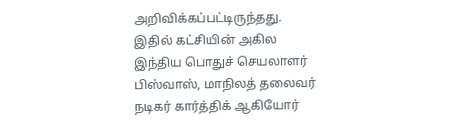அறிவிக்கப்பட்டிருந்தது. இதில் கட்சியின் அகில இந்திய பொதுச் செயலாளர் பிஸ்வாஸ், மாநிலத் தலைவர் நடிகர் கார்த்திக் ஆகியோர்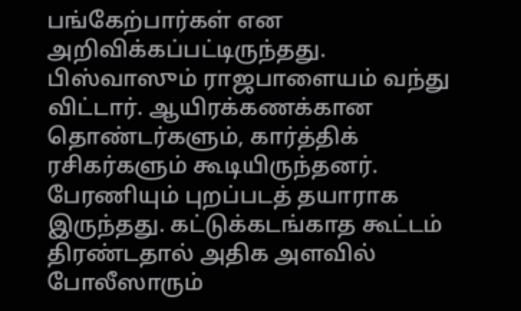பங்கேற்பார்கள் என அறிவிக்கப்பட்டிருந்தது.
பிஸ்வாஸும் ராஜபாளையம் வந்து விட்டார். ஆயிரக்கணக்கான தொண்டர்களும், கார்த்திக் ரசிகர்களும் கூடியிருந்தனர். பேரணியும் புறப்படத் தயாராக இருந்தது. கட்டுக்கடங்காத கூட்டம் திரண்டதால் அதிக அளவில் போலீஸாரும்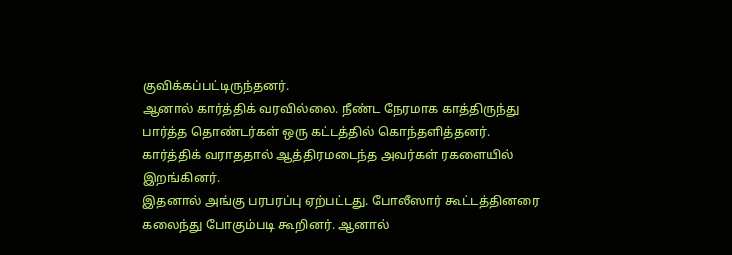குவிக்கப்பட்டிருந்தனர்.
ஆனால் கார்த்திக் வரவில்லை. நீண்ட நேரமாக காத்திருந்து பார்த்த தொண்டர்கள் ஒரு கட்டத்தில் கொந்தளித்தனர். கார்த்திக் வராததால் ஆத்திரமடைந்த அவர்கள் ரகளையில் இறங்கினர்.
இதனால் அங்கு பரபரப்பு ஏற்பட்டது. போலீஸார் கூட்டத்தினரை கலைந்து போகும்படி கூறினர். ஆனால்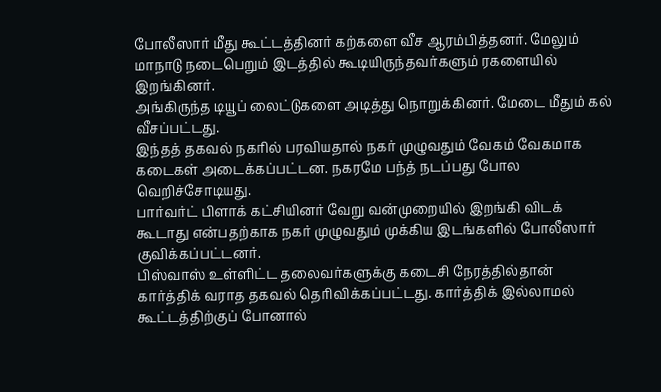போலீஸார் மீது கூட்டத்தினர் கற்களை வீச ஆரம்பித்தனர். மேலும் மாநாடு நடைபெறும் இடத்தில் கூடியிருந்தவர்களும் ரகளையில் இறங்கினர்.
அங்கிருந்த டியூப் லைட்டுகளை அடித்து நொறுக்கினர். மேடை மீதும் கல் வீசப்பட்டது.
இந்தத் தகவல் நகரில் பரவியதால் நகர் முழுவதும் வேகம் வேகமாக கடைகள் அடைக்கப்பட்டன. நகரமே பந்த் நடப்பது போல வெறிச்சோடியது.
பார்வர்ட் பிளாக் கட்சியினர் வேறு வன்முறையில் இறங்கி விடக் கூடாது என்பதற்காக நகர் முழுவதும் முக்கிய இடங்களில் போலீஸார் குவிக்கப்பட்டனர்.
பிஸ்வாஸ் உள்ளிட்ட தலைவர்களுக்கு கடைசி நேரத்தில்தான் கார்த்திக் வராத தகவல் தெரிவிக்கப்பட்டது. கார்த்திக் இல்லாமல் கூட்டத்திற்குப் போனால்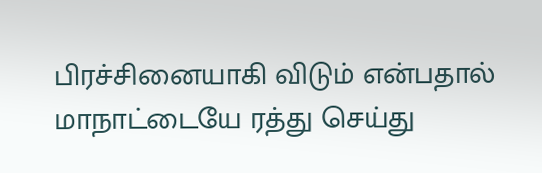பிரச்சினையாகி விடும் என்பதால் மாநாட்டையே ரத்து செய்து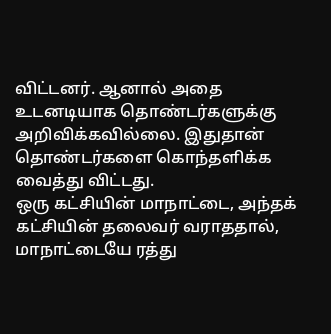விட்டனர். ஆனால் அதை உடனடியாக தொண்டர்களுக்கு அறிவிக்கவில்லை. இதுதான் தொண்டர்களை கொந்தளிக்க வைத்து விட்டது.
ஒரு கட்சியின் மாநாட்டை, அந்தக் கட்சியின் தலைவர் வராததால், மாநாட்டையே ரத்து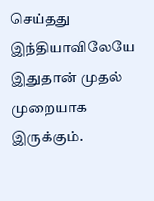செய்தது இந்தியாவிலேயே இதுதான் முதல் முறையாக இருக்கும்.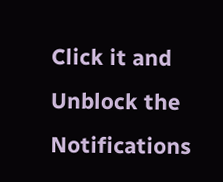Click it and Unblock the Notifications